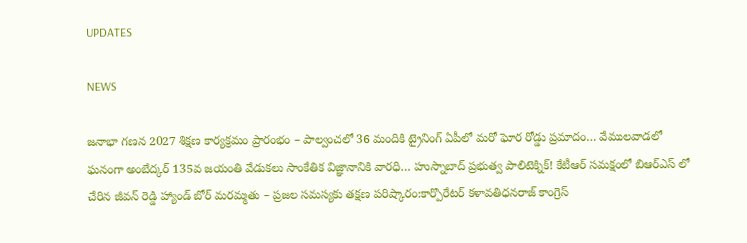UPDATES

NEWS

జనాభా గణన 2027 శిక్షణ కార్యక్రమం ప్రారంభం – పాల్వంచలో 36 మందికి ట్రైనింగ్ ఏపీలో మరో ఘోర రోడ్డు ప్రమాదం… వేములవాడలో ఘనంగా అంబేద్కర్ 135వ జయంతి వేడుకలు సాంకేతిక విజ్ఞానానికి వారధి… హుస్నాబాద్ ప్రభుత్వ పాలిటెక్నిక్! కేటీఆర్ సమక్షంలో బిఆర్ఎస్ లో చేరిన జీవన్ రెడ్డి హ్యాండ్ బోర్ మరమ్మతు – ప్రజల సమస్యకు తక్షణ పరిష్కారం:కార్పొరేటర్ కళావతిధనరాజ్ కాంగ్రెస్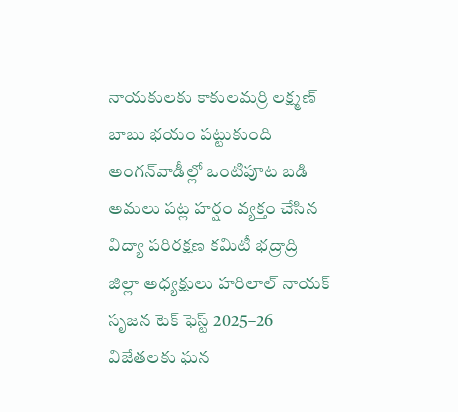నాయకులకు కాకులమర్రి లక్ష్మణ్ బాబు భయం పట్టుకుంది అంగన్‌వాడీల్లో ఒంటిపూట బడి అమలు పట్ల హర్షం వ్యక్తం చేసిన విద్యా పరిరక్షణ కమిటీ భద్రాద్రి జిల్లా అధ్యక్షులు హరిలాల్ నాయక్  సృజన టెక్ ఫెస్ట్ 2025–26 విజేతలకు ఘన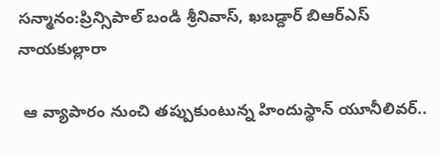సన్మానం:ప్రిన్సిపాల్ బండి శ్రీనివాస్, ఖబడ్దార్ బిఆర్ఎస్ నాయకుల్లారా

 ఆ వ్యాపారం నుంచి తప్పుకుంటున్న హిందుస్థాన్ యూనీలివర్..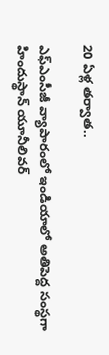20 ఏళ్ల తర్వాత..

ఎఫ్ఎంసీజీ వ్యాపారంలో ఇండియాలో అతిపెద్ద సంస్థగా హిందుస్థాన్ యూనీలివర్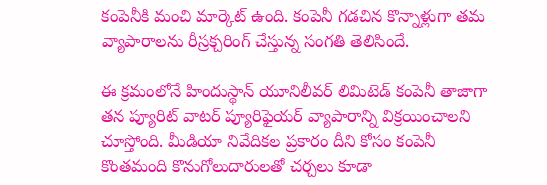కంపెనీకి మంచి మార్కెట్ ఉంది. కంపెనీ గడచిన కొన్నాళ్లుగా తమ వ్యాపారాలను రీస్రక్చరింగ్ చేస్తున్న సంగతి తెలిసిందే.

ఈ క్రమంలోనే హిందుస్థాన్ యూనిలీవర్ లిమిటెడ్ కంపెనీ తాజాగా తన ప్యూరిట్ వాటర్ ప్యూరిఫైయర్ వ్యాపారాన్ని విక్రయించాలని చూస్తోంది. మీడియా నివేదికల ప్రకారం దీని కోసం కంపెనీ కొంతమంది కొనుగోలుదారులతో చర్చలు కూడా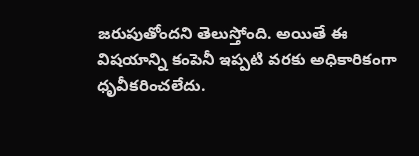జరుపుతోందని తెలుస్తోంది. అయితే ఈ విషయాన్ని కంపెనీ ఇప్పటి వరకు అధికారికంగా ధృవీకరించలేదు.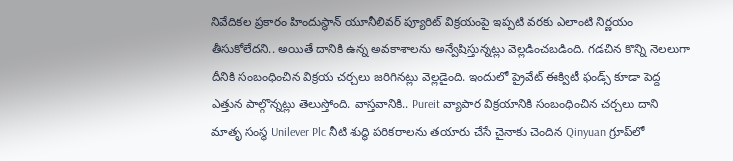నివేదికల ప్రకారం హిందుస్థాన్ యూనీలివర్ ప్యూరిట్ విక్రయంపై ఇప్పటి వరకు ఎలాంటి నిర్ణయం తీసుకోలేదని.. అయితే దానికి ఉన్న అవకాశాలను అన్వేషిస్తున్నట్లు వెల్లడించబడింది. గడచిన కొన్ని నెలలుగా దీనికి సంబంధించిన విక్రయ చర్చలు జరిగినట్లు వెల్లడైంది. ఇందులో ప్రైవేట్ ఈక్విటీ ఫండ్స్ కూడా పెద్ద ఎత్తున పాల్గొన్నట్లు తెలుస్తోంది. వాస్తవానికి.. Pureit వ్యాపార విక్రయానికి సంబంధించిన చర్చలు దాని మాతృ సంస్థ Unilever Plc నీటి శుద్ధి పరికరాలను తయారు చేసే చైనాకు చెందిన Qinyuan గ్రూప్‌లో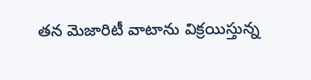తన మెజారిటీ వాటాను విక్రయిస్తున్న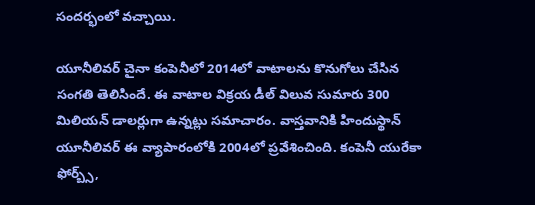సందర్భంలో వచ్చాయి.

యూనీలివర్ చైనా కంపెనీలో 2014లో వాటాలను కొనుగోలు చేసిన సంగతి తెలిసిందే. ఈ వాటాల విక్రయ డీల్ విలువ సుమారు 300 మిలియన్ డాలర్లుగా ఉన్నట్లు సమాచారం. వాస్తవానికి హిందుస్థాన్ యూనీలివర్ ఈ వ్యాపారంలోకి 2004లో ప్రవేశించింది. కంపెనీ యురేకా ఫోర్బ్స్,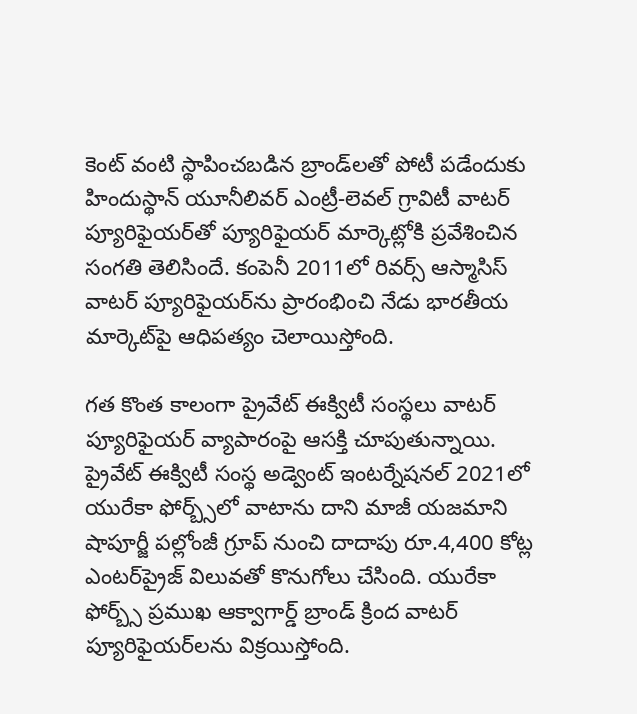కెంట్ వంటి స్థాపించబడిన బ్రాండ్‌లతో పోటీ పడేందుకు హిందుస్థాన్ యూనీలివర్ ఎంట్రీ-లెవల్ గ్రావిటీ వాటర్ ప్యూరిఫైయర్‌తో ప్యూరిఫైయర్ మార్కెట్లోకి ప్రవేశించిన సంగతి తెలిసిందే. కంపెనీ 2011లో రివర్స్ ఆస్మాసిస్ వాటర్ ప్యూరిఫైయర్‌ను ప్రారంభించి నేడు భారతీయ మార్కెట్‌పై ఆధిపత్యం చెలాయిస్తోంది.

గత కొంత కాలంగా ప్రైవేట్ ఈక్విటీ సంస్థలు వాటర్ ప్యూరిఫైయర్ వ్యాపారంపై ఆసక్తి చూపుతున్నాయి. ప్రైవేట్ ఈక్విటీ సంస్థ అడ్వెంట్ ఇంటర్నేషనల్ 2021లో యురేకా ఫోర్బ్స్‌లో వాటాను దాని మాజీ యజమాని షాపూర్జీ పల్లోంజీ గ్రూప్ నుంచి దాదాపు రూ.4,400 కోట్ల ఎంటర్‌ప్రైజ్ విలువతో కొనుగోలు చేసింది. యురేకా ఫోర్బ్స్ ప్రముఖ ఆక్వాగార్డ్ బ్రాండ్ క్రింద వాటర్ ప్యూరిఫైయర్‌లను విక్రయిస్తోంది.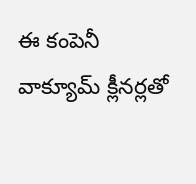ఈ కంపెనీ వాక్యూమ్ క్లీనర్లతో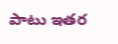పాటు ఇతర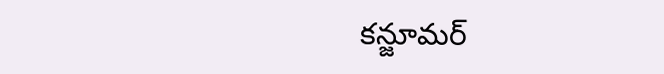కన్జూమర్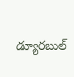డ్యూరబుల్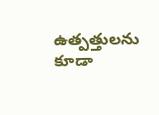ఉత్పత్తులను కూడా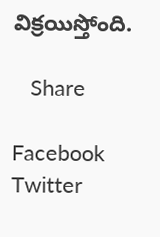విక్రయిస్తోంది.

   Share

Facebook
Twitter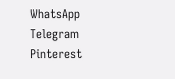WhatsApp
Telegram
Pinterest